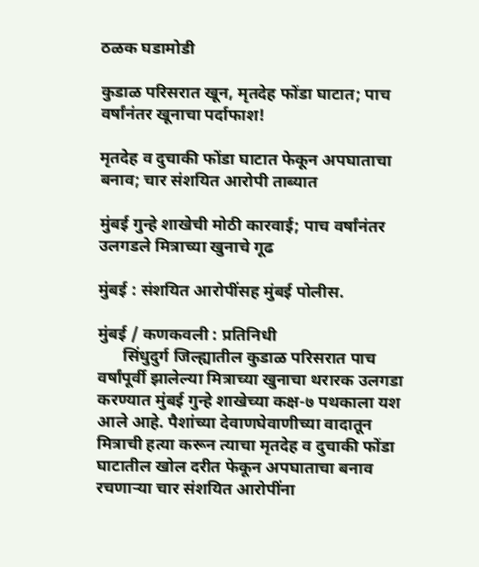ठळक घडामोडी

कुडाळ परिसरात खून, मृतदेह फोंडा घाटात; पाच वर्षांनंतर खूनाचा पर्दाफाश!

मृतदेह व दुचाकी फोंडा घाटात फेकून अपघाताचा बनाव; चार संशयित आरोपी ताब्यात

मुंबई गुन्हे शाखेची मोठी कारवाई; पाच वर्षांनंतर उलगडले मित्राच्या खुनाचे गूढ

मुंबई : संशयित आरोपींसह मुंबई पोलीस.

मुंबई / कणकवली : प्रतिनिधी
      सिंधुदुर्ग जिल्ह्यातील कुडाळ परिसरात पाच वर्षांपूर्वी झालेल्या मित्राच्या खुनाचा थरारक उलगडा करण्यात मुंबई गुन्हे शाखेच्या कक्ष-७ पथकाला यश आले आहे. पैशांच्या देवाणघेवाणीच्या वादातून मित्राची हत्या करून त्याचा मृतदेह व दुचाकी फोंडा घाटातील खोल दरीत फेकून अपघाताचा बनाव रचणाऱ्या चार संशयित आरोपींना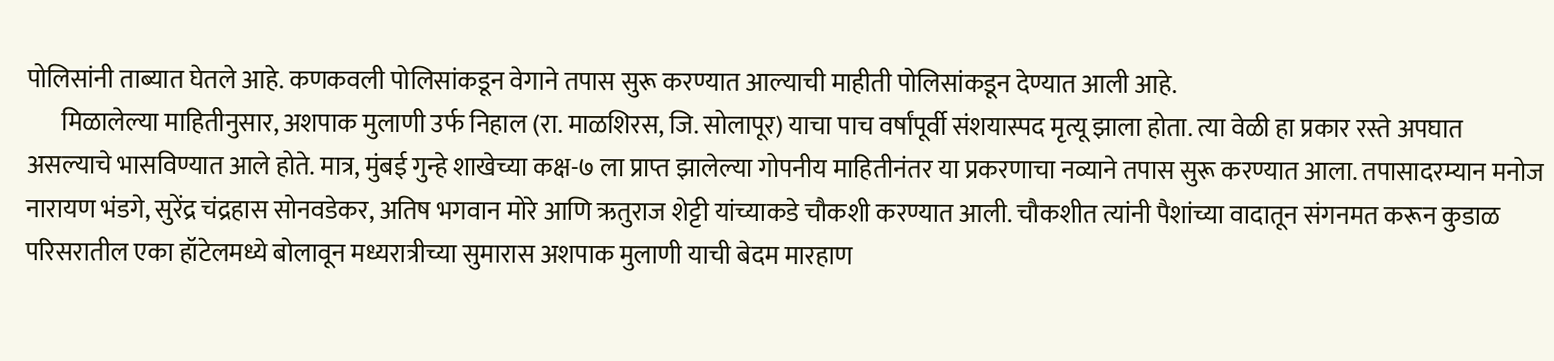पोलिसांनी ताब्यात घेतले आहे. कणकवली पोलिसांकडून वेगाने तपास सुरू करण्यात आल्याची माहीती पोलिसांकडून देण्यात आली आहे.
       मिळालेल्या माहितीनुसार, अशपाक मुलाणी उर्फ निहाल (रा. माळशिरस, जि. सोलापूर) याचा पाच वर्षांपूर्वी संशयास्पद मृत्यू झाला होता. त्या वेळी हा प्रकार रस्ते अपघात असल्याचे भासविण्यात आले होते. मात्र, मुंबई गुन्हे शाखेच्या कक्ष-७ ला प्राप्त झालेल्या गोपनीय माहितीनंतर या प्रकरणाचा नव्याने तपास सुरू करण्यात आला. तपासादरम्यान मनोज नारायण भंडगे, सुरेंद्र चंद्रहास सोनवडेकर, अतिष भगवान मोरे आणि ऋतुराज शेट्टी यांच्याकडे चौकशी करण्यात आली. चौकशीत त्यांनी पैशांच्या वादातून संगनमत करून कुडाळ परिसरातील एका हॉटेलमध्ये बोलावून मध्यरात्रीच्या सुमारास अशपाक मुलाणी याची बेदम मारहाण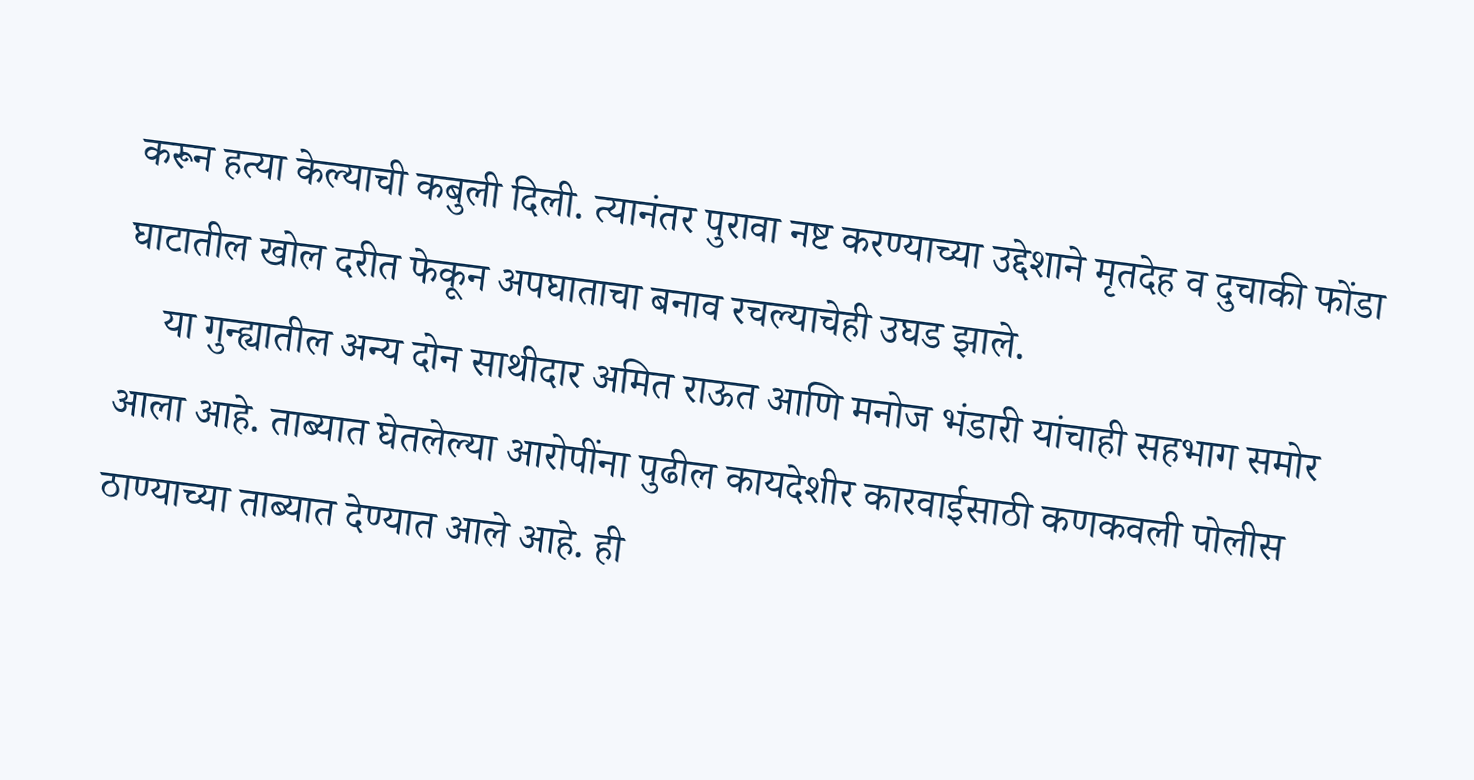करून हत्या केल्याची कबुली दिली. त्यानंतर पुरावा नष्ट करण्याच्या उद्देशाने मृतदेह व दुचाकी फोंडा घाटातील खोल दरीत फेकून अपघाताचा बनाव रचल्याचेही उघड झाले.
    या गुन्ह्यातील अन्य दोन साथीदार अमित राऊत आणि मनोज भंडारी यांचाही सहभाग समोर आला आहे. ताब्यात घेतलेल्या आरोपींना पुढील कायदेशीर कारवाईसाठी कणकवली पोलीस ठाण्याच्या ताब्यात देण्यात आले आहे. ही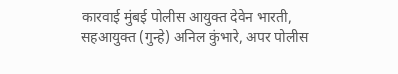कारवाई मुंबई पोलीस आयुक्त देवेन भारती, सहआयुक्त (गुन्हे) अनिल कुंभारे, अपर पोलीस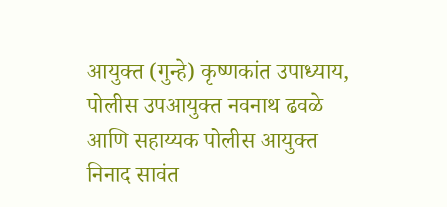आयुक्त (गुन्हे) कृष्णकांत उपाध्याय, पोलीस उपआयुक्त नवनाथ ढवळे आणि सहाय्यक पोलीस आयुक्त निनाद सावंत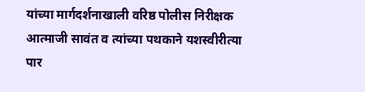यांच्या मार्गदर्शनाखाली वरिष्ठ पोलीस निरीक्षक आत्माजी सावंत व त्यांच्या पथकाने यशस्वीरीत्या पार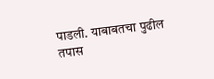पाडली. याबाबतचा पुढील तपास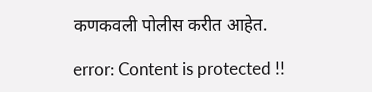कणकवली पोलीस करीत आहेत.

error: Content is protected !!